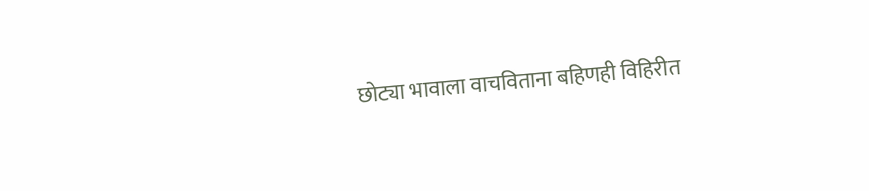छोट्या भावाला वाचविताना बहिणही विहिरीत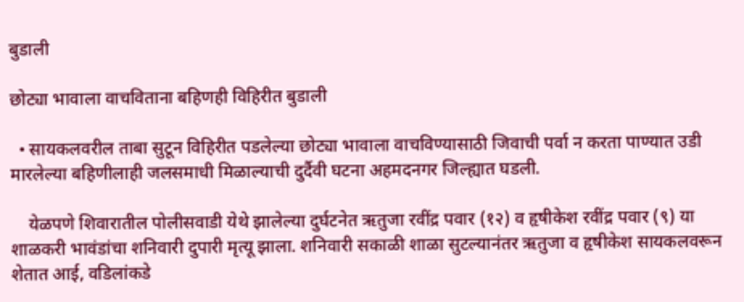बुडाली

छोट्या भावाला वाचविताना बहिणही विहिरीत बुडाली

  • सायकलवरील ताबा सुटून विहिरीत पडलेल्या छोट्या भावाला वाचविण्यासाठी जिवाची पर्वा न करता पाण्यात उडी मारलेल्या बहिणीलाही जलसमाधी मिळाल्याची दुर्दैवी घटना अहमदनगर जिल्ह्यात घडली.

    येळपणे शिवारातील पोलीसवाडी येथे झालेल्या दुर्घटनेत ऋतुजा रवींद्र पवार (१२) व हृषीकेश रवींद्र पवार (९) या शाळकरी भावंडांचा शनिवारी दुपारी मृत्यू झाला. शनिवारी सकाळी शाळा सुटल्यानंतर ऋतुजा व हृषीकेश सायकलवरून शेतात आई, वडिलांकडे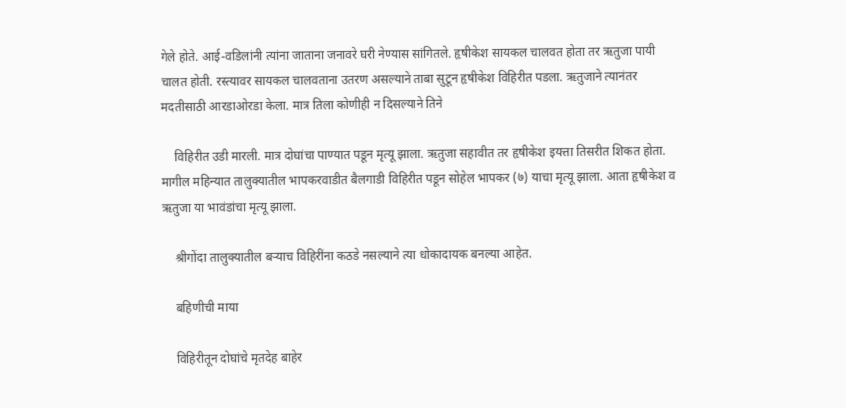गेले होते. आई-वडिलांनी त्यांना जाताना जनावरे घरी नेण्यास सांगितले. हृषीकेश सायकल चालवत होता तर ऋतुजा पायी चालत होती. रस्त्यावर सायकल चालवताना उतरण असल्याने ताबा सुटून हृषीकेश विहिरीत पडला. ऋतुजाने त्यानंतर मदतीसाठी आरडाओरडा केला. मात्र तिला कोणीही न दिसल्याने तिने

    विहिरीत उडी मारली. मात्र दोघांचा पाण्यात पडून मृत्यू झाला. ऋतुजा सहावीत तर हृषीकेश इयत्ता तिसरीत शिकत होता. मागील महिन्यात तालुक्यातील भापकरवाडीत बैलगाडी विहिरीत पडून सोहेल भापकर (७) याचा मृत्यू झाला. आता हृषीकेश व ऋतुजा या भावंडांचा मृत्यू झाला.

    श्रीगोंदा तालुक्यातील बऱ्याच विहिरींना कठडे नसल्याने त्या धोकादायक बनल्या आहेत.

    बहिणीची माया

    विहिरीतून दोघांचे मृतदेह बाहेर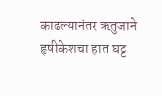काढल्यानंतर ऋतुजाने हृषीकेशचा हात घट्ट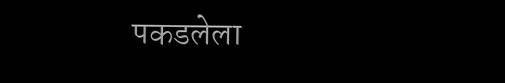पकडलेला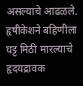असल्याचे आढळले. हृषीकेशने बहिणीला घट्ट मिठी मारल्याचे हृदयद्रावक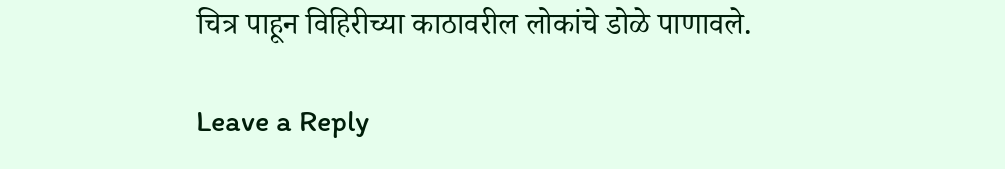चित्र पाहून विहिरीच्या काठावरील लोकांचे डोळे पाणावले.

Leave a Reply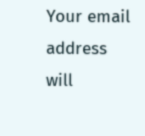Your email address will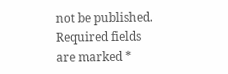not be published. Required fields are marked *